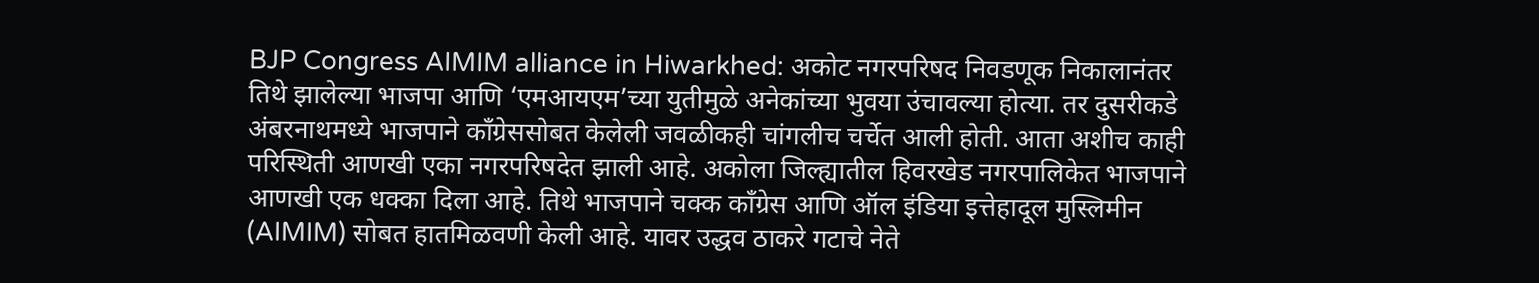BJP Congress AIMIM alliance in Hiwarkhed: अकोट नगरपरिषद निवडणूक निकालानंतर तिथे झालेल्या भाजपा आणि ‘एमआयएम’च्या युतीमुळे अनेकांच्या भुवया उंचावल्या होत्या. तर दुसरीकडे अंबरनाथमध्ये भाजपाने काँग्रेससोबत केलेली जवळीकही चांगलीच चर्चेत आली होती. आता अशीच काही परिस्थिती आणखी एका नगरपरिषदेत झाली आहे. अकोला जिल्ह्यातील हिवरखेड नगरपालिकेत भाजपाने आणखी एक धक्का दिला आहे. तिथे भाजपाने चक्क काँग्रेस आणि ऑल इंडिया इत्तेहादूल मुस्लिमीन (AIMIM) सोबत हातमिळवणी केली आहे. यावर उद्धव ठाकरे गटाचे नेते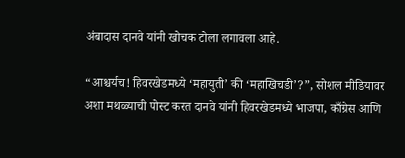अंबादास दानवे यांनी खोचक टोला लगावला आहे.

“आश्चर्यच! हिवरखेडमध्ये ‘महायुती’ की ‘महाखिचडी’?”, सोशल मीडियावर अशा मथळ्याची पोस्ट करत दानवे यांनी हिवरखेडमध्ये भाजपा, काँग्रेस आणि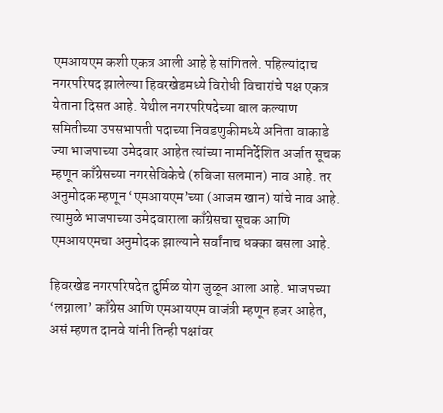एमआयएम कशी एकत्र आली आहे हे सांगितले. पहिल्यांदाच नगरपरिषद झालेल्या हिवरखेडमध्ये विरोधी विचारांचे पक्ष एकत्र येताना दिसत आहे. येथील नगरपरिषदेच्या बाल कल्याण समितीच्या उपसभापती पदाच्या निवडणुकीमध्ये अनिता वाकाडे ज्या भाजपाच्या उमेदवार आहेत त्यांच्या नामनिर्देशित अर्जात सूचक म्हणून काँग्रेसच्या नगरसेविकेचे (रुबिजा सलमान) नाव आहे. तर अनुमोदक म्हणून ‘एमआयएम’च्या (आजम खान) यांचे नाव आहे. त्यामुळे भाजपाच्या उमेदवाराला काँग्रेसचा सूचक आणि एमआयएमचा अनुमोदक झाल्याने सर्वांनाच धक्का बसला आहे.

हिवरखेड नगरपरिषदेत दुर्मिळ योग जुळून आला आहे. भाजपच्या ‘लग्नाला’ काँग्रेस आणि एमआयएम वाजंत्री म्हणून हजर आहेत, असं म्हणत दानवे यांनी तिन्ही पक्षांवर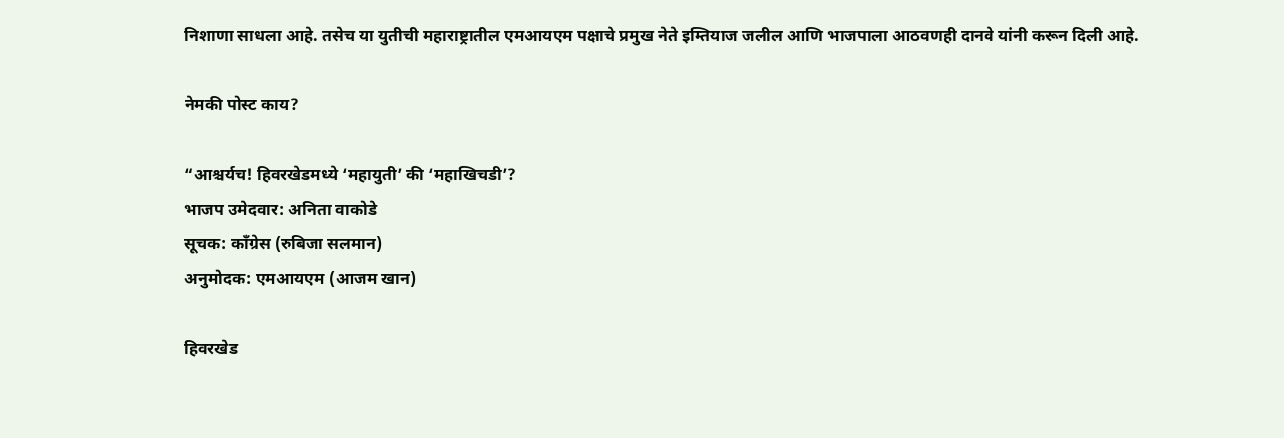निशाणा साधला आहे. तसेच या युतीची महाराष्ट्रातील एमआयएम पक्षाचे प्रमुख नेते इम्तियाज जलील आणि भाजपाला आठवणही दानवे यांनी करून दिली आहे.

नेमकी पोस्ट काय?

“आश्चर्यच! हिवरखेडमध्ये ‘महायुती’ की ‘महाखिचडी’?
भाजप उमेदवार: अनिता वाकोडे
सूचक: काँग्रेस (रुबिजा सलमान)
अनुमोदक: एमआयएम (आजम खान)

हिवरखेड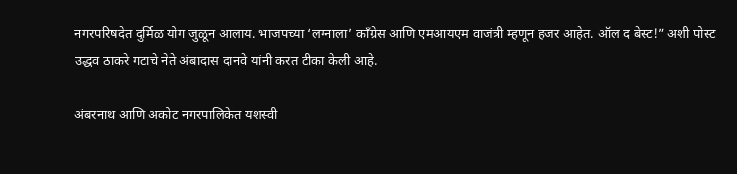नगरपरिषदेत दुर्मिळ योग जुळून आलाय. भाजपच्या ‘लग्नाला’ काँग्रेस आणि एमआयएम वाजंत्री म्हणून हजर आहेत. ऑल द बेस्ट!” अशी पोस्ट उद्धव ठाकरे गटाचे नेते अंबादास दानवे यांनी करत टीका केली आहे.

अंबरनाथ आणि अकोट नगरपालिकेत यशस्वी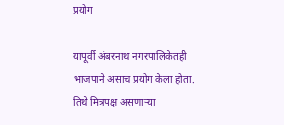प्रयोग

यापूर्वी अंबरनाथ नगरपालिकेतही भाजपाने असाच प्रयोग केला होता. तिथे मित्रपक्ष असणाऱ्या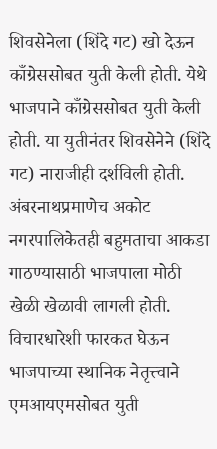शिवसेनेला (शिंदे गट) खो देऊन काँग्रेससोबत युती केली होती. येथे भाजपाने काँग्रेससोबत युती केली होती. या युतीनंतर शिवसेनेने (शिंदे गट) नाराजीही दर्शविली होती. अंबरनाथप्रमाणेच अकोट नगरपालिकेतही बहुमताचा आकडा गाठण्यासाठी भाजपाला मोठी खेळी खेळावी लागली होती. विचारधारेशी फारकत घेऊन भाजपाच्या स्थानिक नेतृत्त्वाने एमआयएमसोबत युती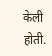केली होती.